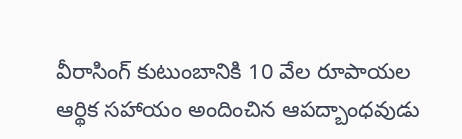వీరాసింగ్ కుటుంబానికి 10 వేల రూపాయల ఆర్థిక సహాయం అందించిన ఆపద్బాంధవుడు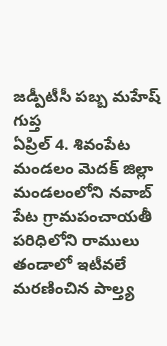జడ్పీటీసీ పబ్బ మహేష్ గుప్త
ఏప్రిల్ 4. శివంపేట మండలం మెదక్ జిల్లా
మండలంలోని నవాబ్ పేట గ్రామపంచాయతీ పరిధిలోని రాములు తండాలో ఇటీవలే మరణించిన పాల్త్య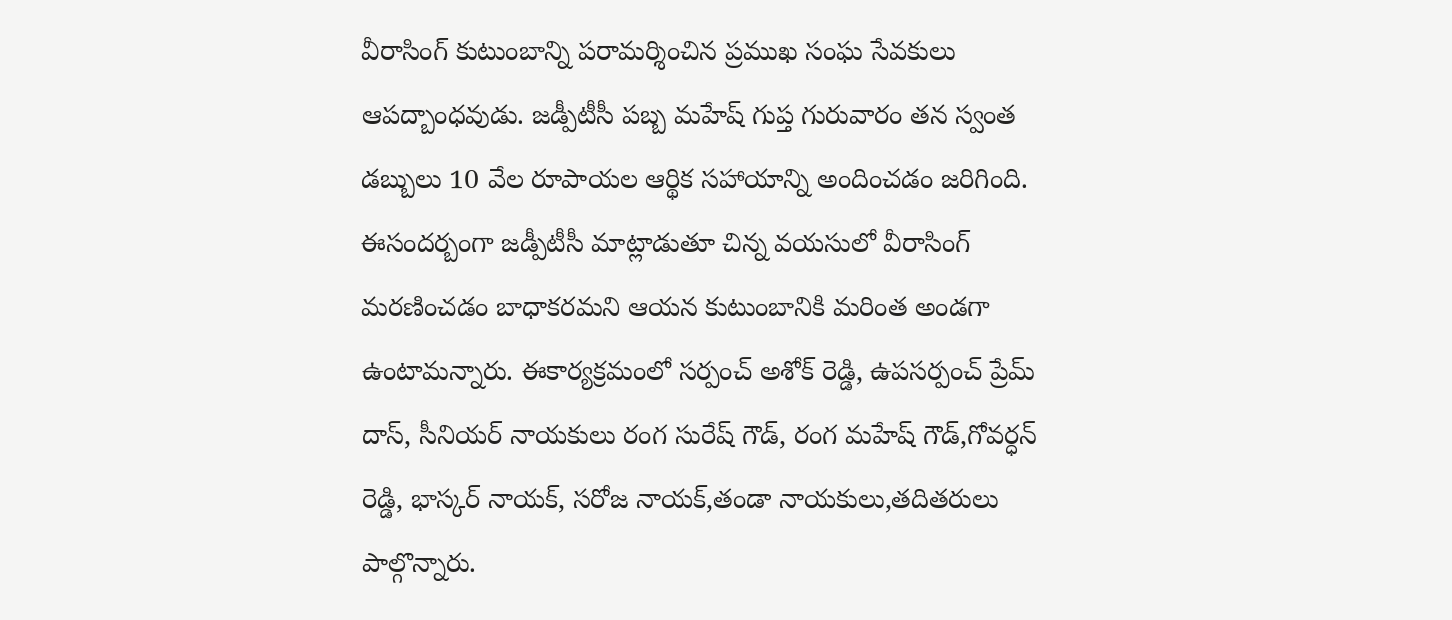వీరాసింగ్ కుటుంబాన్ని పరామర్శించిన ప్రముఖ సంఘ సేవకులు ఆపద్బాంధవుడు. జడ్పీటీసీ పబ్బ మహేష్ గుప్త గురువారం తన స్వంత డబ్బులు 10 వేల రూపాయల ఆర్థిక సహాయాన్ని అందించడం జరిగింది.
ఈసందర్బంగా జడ్పీటీసీ మాట్లాడుతూ చిన్న వయసులో వీరాసింగ్ మరణించడం బాధాకరమని ఆయన కుటుంబానికి మరింత అండగా ఉంటామన్నారు. ఈకార్యక్రమంలో సర్పంచ్ అశోక్ రెడ్డి, ఉపసర్పంచ్ ప్రేమ్ దాస్, సీనియర్ నాయకులు రంగ సురేష్ గౌడ్, రంగ మహేష్ గౌడ్,గోవర్ధన్ రెడ్డి, భాస్కర్ నాయక్, సరోజ నాయక్,తండా నాయకులు,తదితరులు పాల్గొన్నారు.